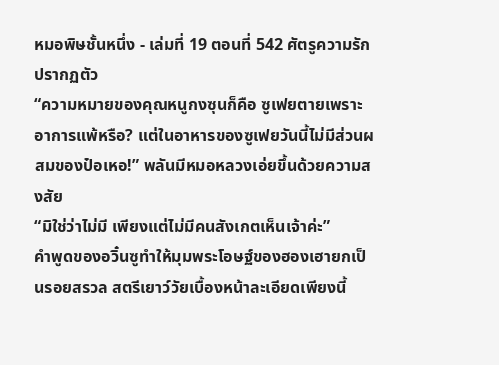หมอพิษชั้นหนึ่ง - เล่มที่ 19 ตอนที่ 542 ศัตรูความรักปรากฏตัว
“ความหมายของคุณหนูกงซุนก็คือ ซูเฟยตายเพราะอาการแพ้หรือ? แต่ในอาหารของซูเฟยวันนี้ไม่มีส่วนผสมของป๋อเหอ!” พลันมีหมอหลวงเอ่ยขึ้นด้วยความสงสัย
“มิใช่ว่าไม่มี เพียงแต่ไม่มีคนสังเกตเห็นเจ้าค่ะ”
คำพูดของอวิ๋นซูทำให้มุมพระโอษฐ์ของฮองเฮายกเป็นรอยสรวล สตรีเยาว์วัยเบื้องหน้าละเอียดเพียงนี้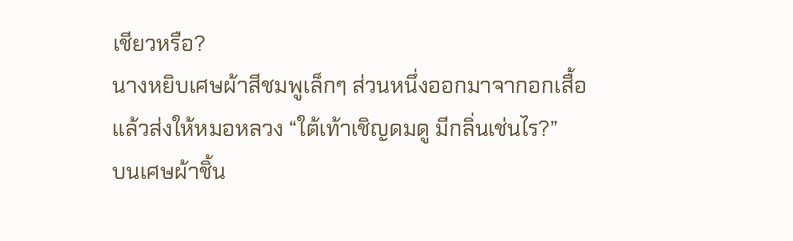เชียวหรือ?
นางหยิบเศษผ้าสีชมพูเล็กๆ ส่วนหนึ่งออกมาจากอกเสื้อแล้วส่งให้หมอหลวง “ใต้เท้าเชิญดมดู มีกลิ่นเช่นไร?”
บนเศษผ้าชิ้น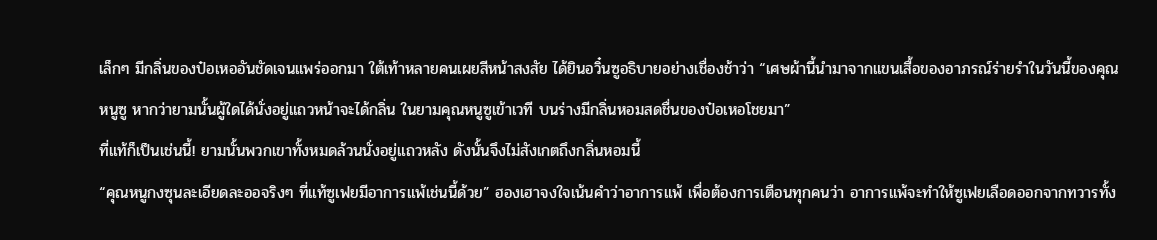เล็กๆ มีกลิ่นของป๋อเหออันชัดเจนแพร่ออกมา ใต้เท้าหลายคนเผยสีหน้าสงสัย ได้ยินอวิ๋นซูอธิบายอย่างเชื่องช้าว่า “เศษผ้านี้นำมาจากแขนเสื้อของอาภรณ์ร่ายรำในวันนี้ของคุณหนูซู หากว่ายามนั้นผู้ใดได้นั่งอยู่แถวหน้าจะได้กลิ่น ในยามคุณหนูซูเข้าเวที บนร่างมีกลิ่นหอมสดชื่นของป๋อเหอโชยมา”
ที่แท้ก็เป็นเช่นนี้! ยามนั้นพวกเขาทั้งหมดล้วนนั่งอยู่แถวหลัง ดังนั้นจึงไม่สังเกตถึงกลิ่นหอมนี้
“คุณหนูกงซุนละเอียดละออจริงๆ ที่แท้ซูเฟยมีอาการแพ้เช่นนี้ด้วย” ฮองเฮาจงใจเน้นคำว่าอาการแพ้ เพื่อต้องการเตือนทุกคนว่า อาการแพ้จะทำให้ซูเฟยเลือดออกจากทวารทั้ง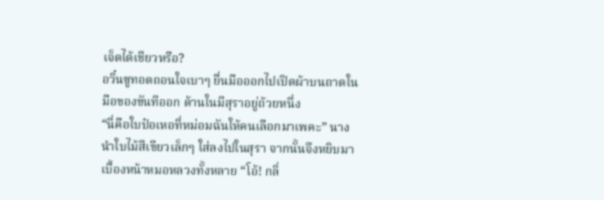เจ็ดได้เชียวหรือ?
อวิ๋นซูทอดถอนใจเบาๆ ยื่นมือออกไปเปิดผ้าบนถาดในมือของขันทีออก ด้านในมีสุราอยู่ถ้วยหนึ่ง
“นี่คือใบป๋อเหอที่หม่อมฉันให้คนเลือกมาเพคะ” นางนำใบไม้สีเขียวเล็กๆ ใส่ลงไปในสุรา จากนั้นจึงหยิบมาเบื้องหน้าหมอหลวงทั้งหลาย “โอ้! กลิ่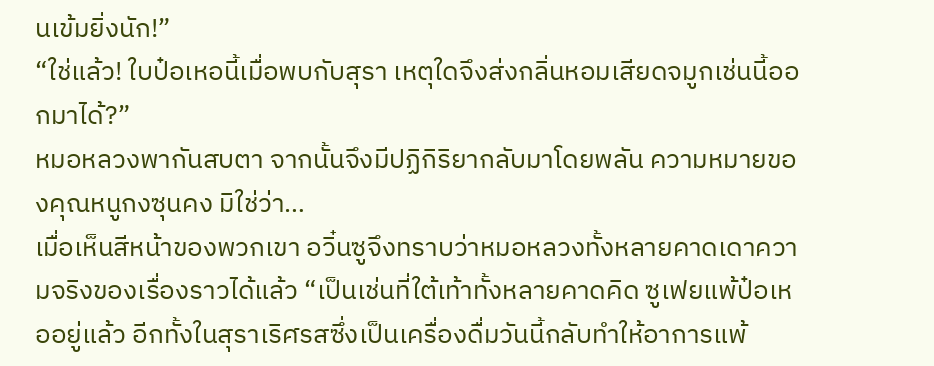นเข้มยิ่งนัก!”
“ใช่แล้ว! ใบป๋อเหอนี้เมื่อพบกับสุรา เหตุใดจึงส่งกลิ่นหอมเสียดจมูกเช่นนี้ออกมาได้?”
หมอหลวงพากันสบตา จากนั้นจึงมีปฏิกิริยากลับมาโดยพลัน ความหมายของคุณหนูกงซุนคง มิใช่ว่า…
เมื่อเห็นสีหน้าของพวกเขา อวิ๋นซูจึงทราบว่าหมอหลวงทั้งหลายคาดเดาความจริงของเรื่องราวได้แล้ว “เป็นเช่นที่ใต้เท้าทั้งหลายคาดคิด ซูเฟยแพ้ป๋อเหออยู่แล้ว อีกทั้งในสุราเริศรสซึ่งเป็นเครื่องดื่มวันนี้กลับทำให้อาการแพ้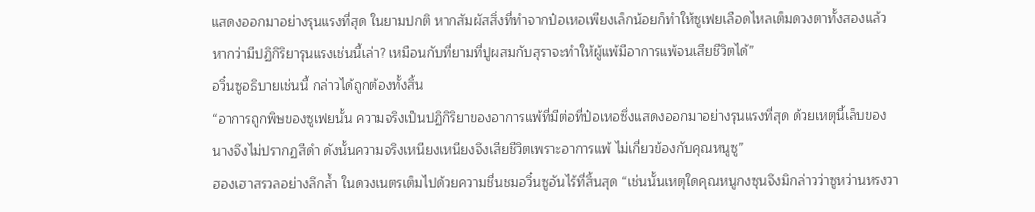แสดงออกมาอย่างรุนแรงที่สุด ในยามปกติ หากสัมผัสสิ่งที่ทำจากป๋อเหอเพียงเล็กน้อยก็ทำให้ซูเฟยเลือดไหลเต็มดวงตาทั้งสองแล้ว หากว่ามีปฏิกิริยารุนแรงเช่นนี้เล่า? เหมือนกับที่ยามที่ปูผสมกับสุราจะทำให้ผู้แพ้มีอาการแพ้จนเสียชีวิตได้”
อวิ๋นซูอธิบายเช่นนี้ กล่าวได้ถูกต้องทั้งสิ้น
“อาการถูกพิษของซูเฟยนั้น ความจริงเป็นปฏิกิริยาของอาการแพ้ที่มีต่อที่ป๋อเหอซึ่งแสดงออกมาอย่างรุนแรงที่สุด ด้วยเหตุนี้เล็บของนางจึงไม่ปรากฏสีดำ ดังนั้นความจริงเหนียงเหนียงจึงเสียชีวิตเพราะอาการแพ้ ไม่เกี่ยวข้องกับคุณหนูซู”
ฮองเฮาสรวลอย่างลึกล้ำ ในดวงเนตรเต็มไปด้วยความชื่นชมอวิ๋นซูอันไร้ที่สิ้นสุด “เช่นนั้นเหตุใดคุณหนูกงซุนจึงมิกล่าวว่าซูหว่านหรงวา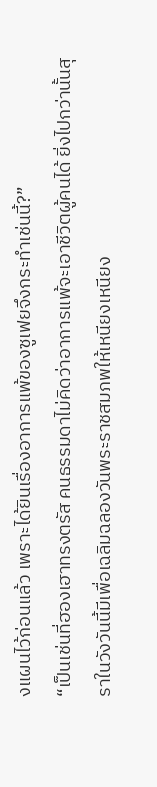งแผนไว้ก่อนแล้ว เพราะได้ยินเรื่องอาการแพ้ของซูเฟยจึงกระทำเช่นนี้?”
“เป็นเช่นที่ฮองเฮาทรงตรัส คนธรรมดาไม่คิดว่าอาการแพ้จะเอาชีวิตผู้คนได้ ยิ่งไปกว่านั้นสุราในวังวันนี้มีเพื่อเฉลิมฉลองวันพระราชสมภพให้เหนียงเหนียง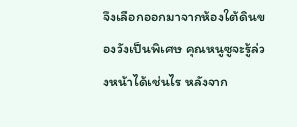จึงเลือกออกมาจากห้องใต้ดินของวังเป็นพิเศษ คุณหนูซูจะรู้ล่วงหน้าได้เช่นไร หลังจาก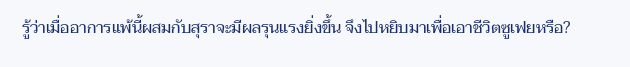รู้ว่าเมื่ออาการแพ้นี้ผสมกับสุราจะมีผลรุนแรงยิ่งขึ้น จึงไปหยิบมาเพื่อเอาชีวิตซูเฟยหรือ?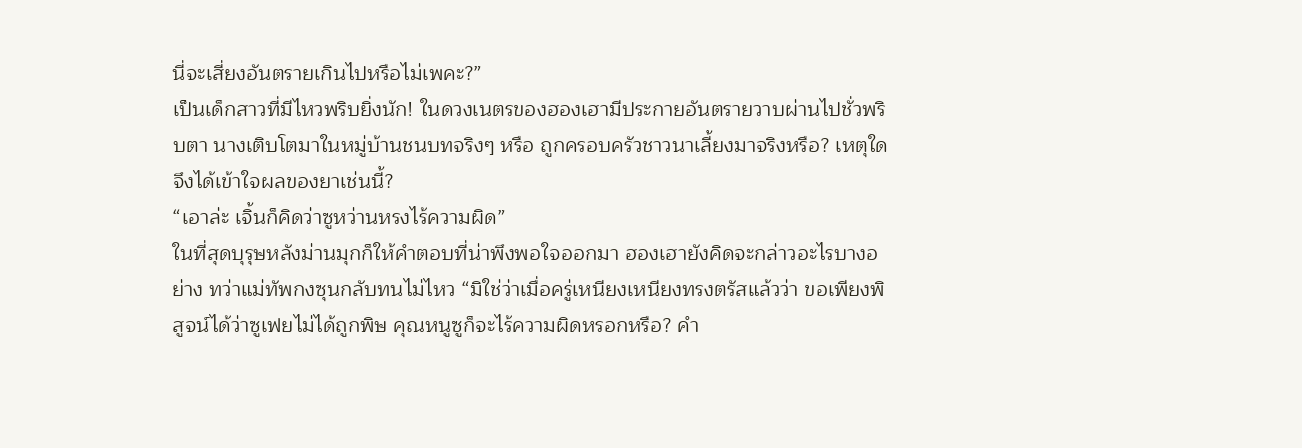นี่จะเสี่ยงอันตรายเกินไปหรือไม่เพคะ?”
เป็นเด็กสาวที่มีไหวพริบยิ่งนัก! ในดวงเนตรของฮองเฮามีประกายอันตรายวาบผ่านไปชั่วพริบตา นางเติบโตมาในหมู่บ้านชนบทจริงๆ หรือ ถูกครอบครัวชาวนาเลี้ยงมาจริงหรือ? เหตุใดจึงได้เข้าใจผลของยาเช่นนี้?
“เอาล่ะ เจิ้นก็คิดว่าซูหว่านหรงไร้ความผิด”
ในที่สุดบุรุษหลังม่านมุกก็ให้คำตอบที่น่าพึงพอใจออกมา ฮองเฮายังคิดจะกล่าวอะไรบางอย่าง ทว่าแม่ทัพกงซุนกลับทนไม่ไหว “มิใช่ว่าเมื่อครู่เหนียงเหนียงทรงตรัสแล้วว่า ขอเพียงพิสูจน์ได้ว่าซูเฟยไม่ได้ถูกพิษ คุณหนูซูก็จะไร้ความผิดหรอกหรือ? คำ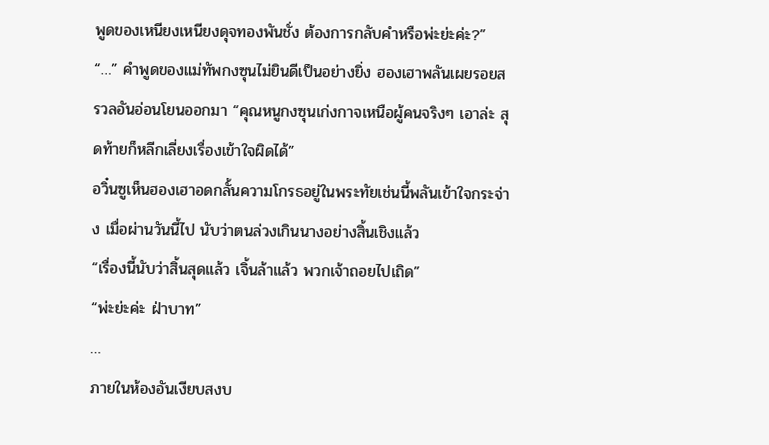พูดของเหนียงเหนียงดุจทองพันชั่ง ต้องการกลับคำหรือพ่ะย่ะค่ะ?”
“…” คำพูดของแม่ทัพกงซุนไม่ยินดีเป็นอย่างยิ่ง ฮองเฮาพลันเผยรอยสรวลอันอ่อนโยนออกมา “คุณหนูกงซุนเก่งกาจเหนือผู้คนจริงๆ เอาล่ะ สุดท้ายก็หลีกเลี่ยงเรื่องเข้าใจผิดได้”
อวิ๋นซูเห็นฮองเฮาอดกลั้นความโกรธอยู่ในพระทัยเช่นนี้พลันเข้าใจกระจ่าง เมื่อผ่านวันนี้ไป นับว่าตนล่วงเกินนางอย่างสิ้นเชิงแล้ว
“เรื่องนี้นับว่าสิ้นสุดแล้ว เจิ้นล้าแล้ว พวกเจ้าถอยไปเถิด”
“พ่ะย่ะค่ะ ฝ่าบาท”
…
ภายในห้องอันเงียบสงบ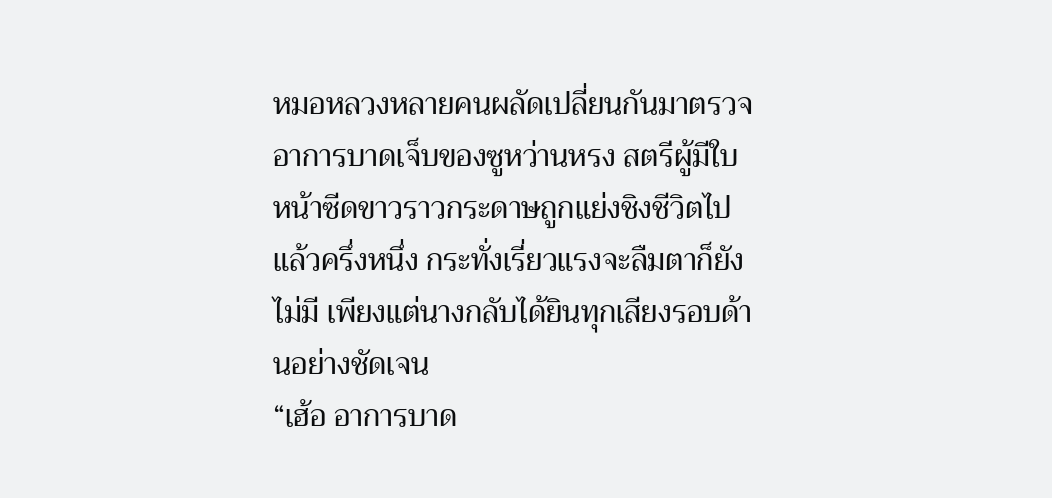หมอหลวงหลายคนผลัดเปลี่ยนกันมาตรวจอาการบาดเจ็บของซูหว่านหรง สตรีผู้มีใบหน้าซีดขาวราวกระดาษถูกแย่งชิงชีวิตไปแล้วครึ่งหนึ่ง กระทั่งเรี่ยวแรงจะลืมตาก็ยังไม่มี เพียงแต่นางกลับได้ยินทุกเสียงรอบด้านอย่างชัดเจน
“เฮ้อ อาการบาด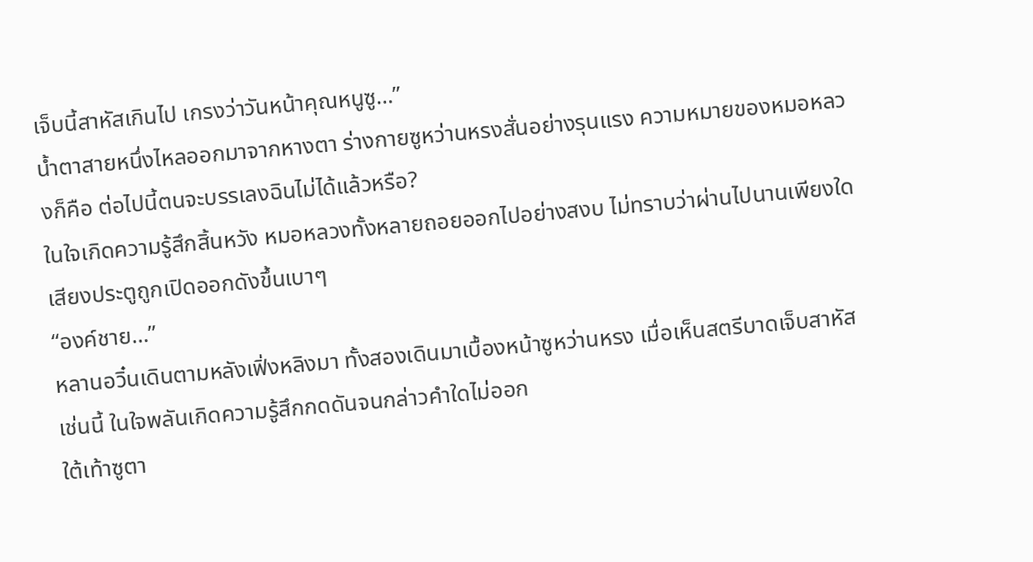เจ็บนี้สาหัสเกินไป เกรงว่าวันหน้าคุณหนูซู…”
น้ำตาสายหนึ่งไหลออกมาจากหางตา ร่างกายซูหว่านหรงสั่นอย่างรุนแรง ความหมายของหมอหลวงก็คือ ต่อไปนี้ตนจะบรรเลงฉินไม่ได้แล้วหรือ?
ในใจเกิดความรู้สึกสิ้นหวัง หมอหลวงทั้งหลายถอยออกไปอย่างสงบ ไม่ทราบว่าผ่านไปนานเพียงใด เสียงประตูถูกเปิดออกดังขึ้นเบาๆ
“องค์ชาย…”
หลานอวิ๋นเดินตามหลังเฟิ่งหลิงมา ทั้งสองเดินมาเบื้องหน้าซูหว่านหรง เมื่อเห็นสตรีบาดเจ็บสาหัสเช่นนี้ ในใจพลันเกิดความรู้สึกกดดันจนกล่าวคำใดไม่ออก
ใต้เท้าซูตา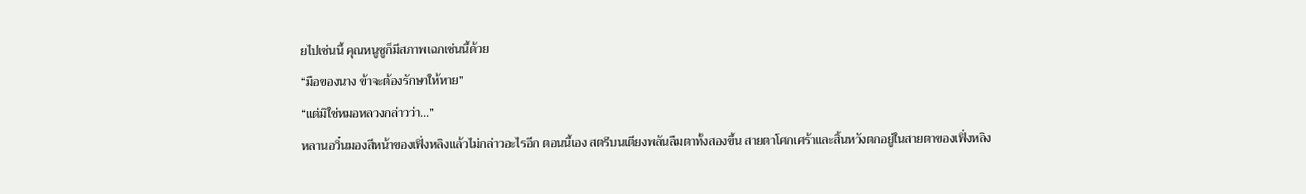ยไปเช่นนี้ คุณหนูซูก็มีสภาพเฉกเช่นนี้ด้วย
“มือของนาง ข้าจะต้องรักษาให้หาย”
“แต่มิใช่หมอหลวงกล่าวว่า…”
หลานอวิ๋นมองสีหน้าของเฟิ่งหลิงแล้วไม่กล่าวอะไรอีก ตอนนี้เอง สตรีบนเตียงพลันลืมตาทั้งสองขึ้น สายตาโศกเศร้าและสิ้นหวังตกอยู่ในสายตาของเฟิ่งหลิง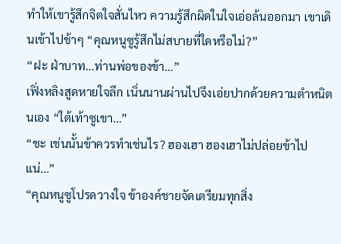ทำให้เขารู้สึกจิตใจสั่นไหว ความรู้สึกผิดในใจเอ่อล้นออกมา เขาเดินเข้าไปช้าๆ “คุณหนูซูรู้สึกไม่สบายที่ใดหรือไม่?”
“ฝะ ฝ่าบาท…ท่านพ่อของข้า…”
เฟิ่งหลิงสูดหายใจลึก เนิ่นนานผ่านไปจึงเอ่ยปากด้วยความตำหนิตนเอง “ใต้เท้าซูเขา…”
“ชะ เช่นนั้นข้าควรทำเช่นไร? ฮองเฮา ฮองเฮาไม่ปล่อยข้าไปแน่…”
“คุณหนูซูโปรดวางใจ ข้าองค์ชายจัดเตรียมทุกสิ่ง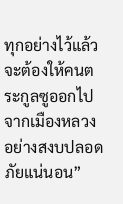ทุกอย่างไว้แล้ว จะต้องให้คนตระกูลซูออกไปจากเมืองหลวงอย่างสงบปลอดภัยแน่นอน”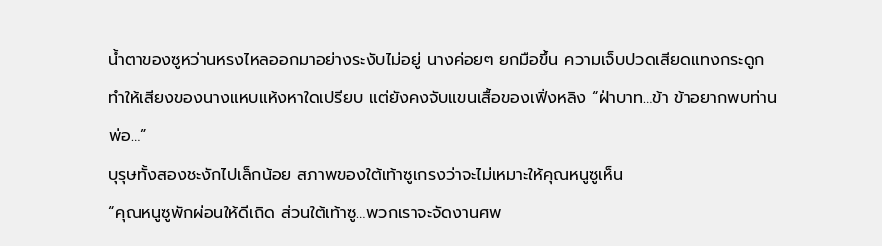น้ำตาของซูหว่านหรงไหลออกมาอย่างระงับไม่อยู่ นางค่อยๆ ยกมือขึ้น ความเจ็บปวดเสียดแทงกระดูกทำให้เสียงของนางแหบแห้งหาใดเปรียบ แต่ยังคงจับแขนเสื้อของเฟิ่งหลิง “ฝ่าบาท…ข้า ข้าอยากพบท่านพ่อ…”
บุรุษทั้งสองชะงักไปเล็กน้อย สภาพของใต้เท้าซูเกรงว่าจะไม่เหมาะให้คุณหนูซูเห็น
“คุณหนูซูพักผ่อนให้ดีเถิด ส่วนใต้เท้าซู…พวกเราจะจัดงานศพ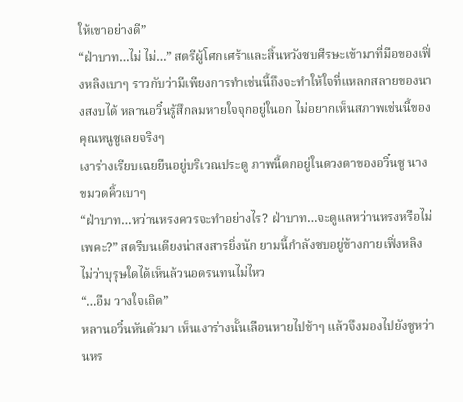ให้เขาอย่างดี”
“ฝ่าบาท…ไม่ ไม่…” สตรีผู้โศกเศร้าและสิ้นหวังซบศีรษะเข้ามาที่มือของเฟิ่งหลิงเบาๆ ราวกับว่ามีเพียงการทำเช่นนี้ถึงจะทำให้ใจที่แหลกสลายของนางสงบได้ หลานอวิ๋นรู้สึกลมหายใจจุกอยู่ในอก ไม่อยากเห็นสภาพเช่นนี้ของคุณหนูซูเลยจริงๆ
เงาร่างเรียบเฉยยืนอยู่บริเวณประตู ภาพนี้ตกอยู่ในดวงตาของอวิ๋นซู นางขมวดคิ้วเบาๆ
“ฝ่าบาท…หว่านหรงควรจะทำอย่างไร? ฝ่าบาท…จะดูแลหว่านหรงหรือไม่เพคะ?” สตรีบนเตียงน่าสงสารยิ่งนัก ยามนี้กำลังซบอยู่ข้างกายเฟิ่งหลิง ไม่ว่าบุรุษใดได้เห็นล้วนอดรนทนไม่ไหว
“…อืม วางใจเถิด”
หลานอวิ๋นหันตัวมา เห็นเงาร่างนั้นเลือนหายไปช้าๆ แล้วจึงมองไปยังซูหว่านหร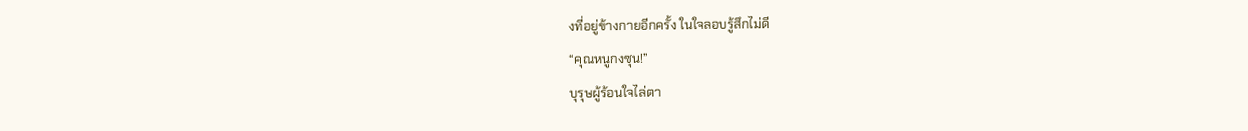งที่อยู่ข้างกายอีกครั้ง ในใจลอบรู้สึกไม่ดี
“คุณหนูกงซุน!”
บุรุษผู้ร้อนใจไล่ตา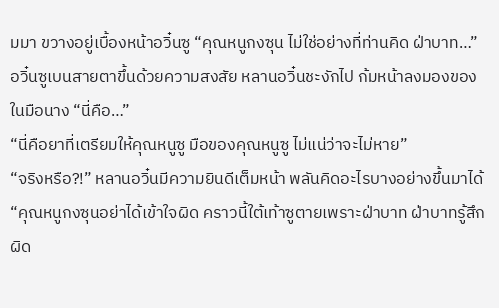มมา ขวางอยู่เบื้องหน้าอวิ๋นซู “คุณหนูกงซุน ไม่ใช่อย่างที่ท่านคิด ฝ่าบาท…”
อวิ๋นซูเบนสายตาขึ้นด้วยความสงสัย หลานอวิ๋นชะงักไป ก้มหน้าลงมองของในมือนาง “นี่คือ…”
“นี่คือยาที่เตรียมให้คุณหนูซู มือของคุณหนูซู ไม่แน่ว่าจะไม่หาย”
“จริงหรือ?!” หลานอวิ๋นมีความยินดีเต็มหน้า พลันคิดอะไรบางอย่างขึ้นมาได้ “คุณหนูกงซุนอย่าได้เข้าใจผิด คราวนี้ใต้เท้าซูตายเพราะฝ่าบาท ฝ่าบาทรู้สึกผิด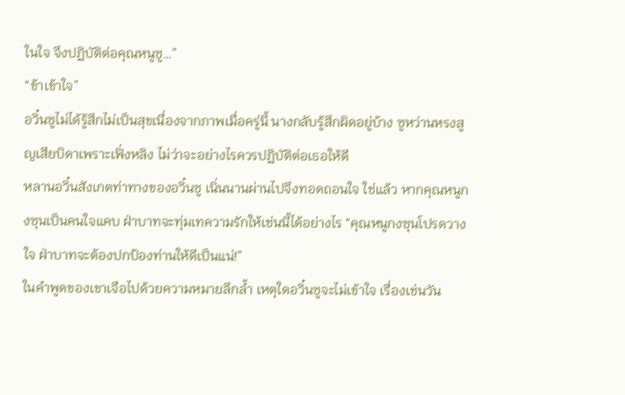ในใจ จึงปฏิบัติต่อคุณหนูซู…”
“ข้าเข้าใจ”
อวิ๋นซูไม่ได้รู้สึกไม่เป็นสุขเนื่องจากภาพเมื่อครู่นี้ นางกลับรู้สึกผิดอยู่บ้าง ซูหว่านหรงสูญเสียบิดาเพราะเฟิ่งหลิง ไม่ว่าจะอย่างไรควรปฏิบัติต่อเธอให้ดี
หลานอวิ๋นสังเกตท่าทางของอวิ๋นซู เนิ่นนานผ่านไปจึงทอดถอนใจ ใช่แล้ว หากคุณหนูกงซุนเป็นคนใจแคบ ฝ่าบาทจะทุ่มเทความรักให้เช่นนี้ได้อย่างไร “คุณหนูกงซุนโปรดวางใจ ฝ่าบาทจะต้องปกป้องท่านให้ดีเป็นแน่!”
ในคำพูดของเขาเจือไปด้วยความหมายลึกล้ำ เหตุใดอวิ๋นซูจะไม่เข้าใจ เรื่องเช่นวัน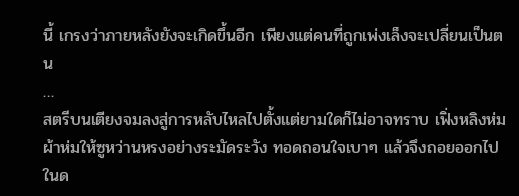นี้ เกรงว่าภายหลังยังจะเกิดขึ้นอีก เพียงแต่คนที่ถูกเพ่งเล็งจะเปลี่ยนเป็นตน
…
สตรีบนเตียงจมลงสู่การหลับไหลไปตั้งแต่ยามใดก็ไม่อาจทราบ เฟิ่งหลิงห่มผ้าห่มให้ซูหว่านหรงอย่างระมัดระวัง ทอดถอนใจเบาๆ แล้วจึงถอยออกไป
ในด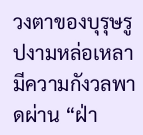วงตาของบุรุษรูปงามหล่อเหลามีความกังวลพาดผ่าน “ฝ่า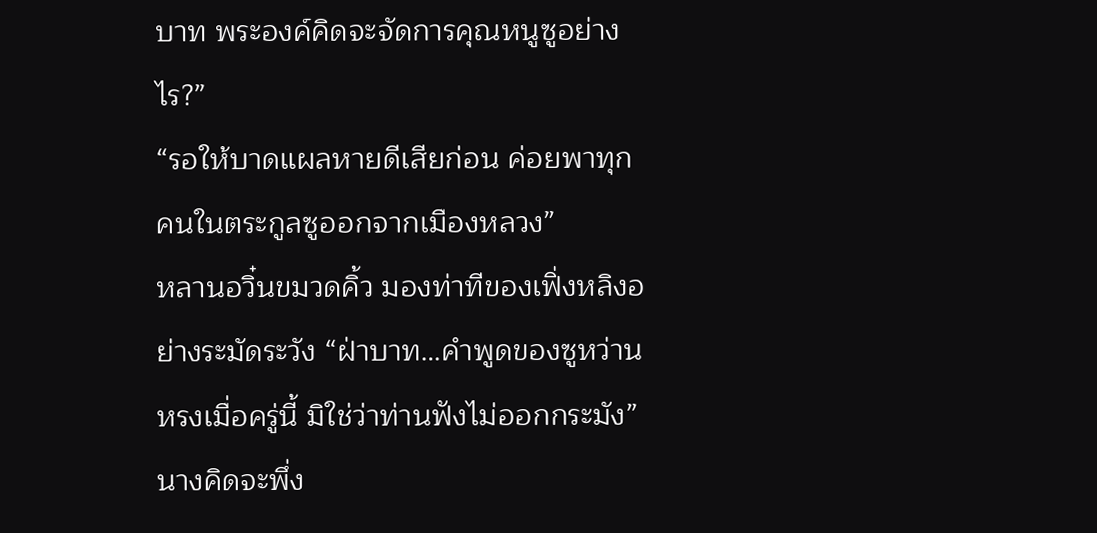บาท พระองค์คิดจะจัดการคุณหนูซูอย่างไร?”
“รอให้บาดแผลหายดีเสียก่อน ค่อยพาทุกคนในตระกูลซูออกจากเมืองหลวง”
หลานอวิ๋นขมวดคิ้ว มองท่าทีของเฟิ่งหลิงอย่างระมัดระวัง “ฝ่าบาท…คำพูดของซูหว่านหรงเมื่อครู่นี้ มิใช่ว่าท่านฟังไม่ออกกระมัง” นางคิดจะพึ่ง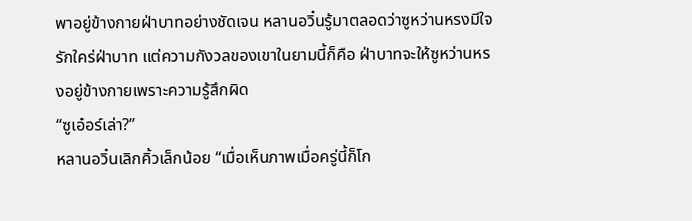พาอยู่ข้างกายฝ่าบาทอย่างชัดเจน หลานอวิ๋นรู้มาตลอดว่าซูหว่านหรงมีใจรักใคร่ฝ่าบาท แต่ความกังวลของเขาในยามนี้ก็คือ ฝ่าบาทจะให้ซูหว่านหรงอยู่ข้างกายเพราะความรู้สึกผิด
“ซูเอ๋อร์เล่า?”
หลานอวิ๋นเลิกคิ้วเล็กน้อย “เมื่อเห็นภาพเมื่อครู่นี้ก็โก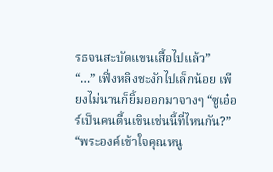รธจนสะบัดแขนเสื้อไปแล้ว”
“…” เฟิ่งหลิงชะงักไปเล็กน้อย เพียงไม่นานก็ยิ้มออกมาจางๆ “ซูเอ๋อร์เป็นคนตื้นเขินเช่นนี้ที่ไหนกัน?”
“พระองค์เข้าใจคุณหนู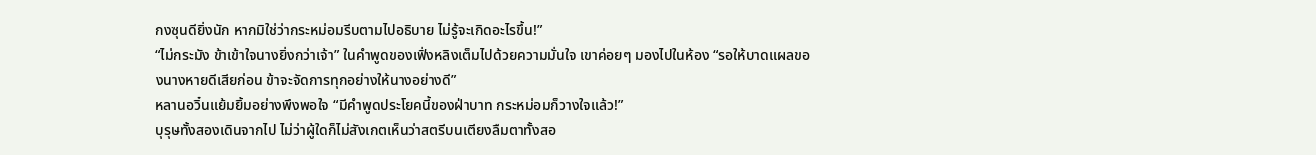กงซุนดียิ่งนัก หากมิใช่ว่ากระหม่อมรีบตามไปอธิบาย ไม่รู้จะเกิดอะไรขึ้น!”
“ไม่กระมัง ข้าเข้าใจนางยิ่งกว่าเจ้า” ในคำพูดของเฟิ่งหลิงเต็มไปด้วยความมั่นใจ เขาค่อยๆ มองไปในห้อง “รอให้บาดแผลของนางหายดีเสียก่อน ข้าจะจัดการทุกอย่างให้นางอย่างดี”
หลานอวิ๋นแย้มยิ้มอย่างพึงพอใจ “มีคำพูดประโยคนี้ของฝ่าบาท กระหม่อมก็วางใจแล้ว!”
บุรุษทั้งสองเดินจากไป ไม่ว่าผู้ใดก็ไม่สังเกตเห็นว่าสตรีบนเตียงลืมตาทั้งสอ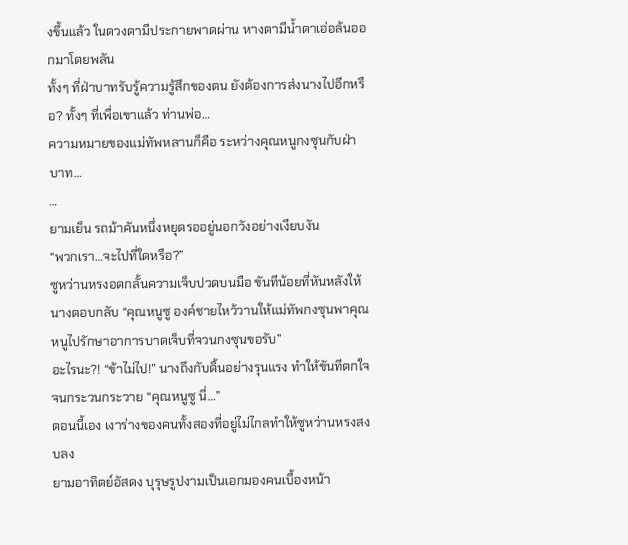งขึ้นแล้ว ในดวงตามีประกายพาดผ่าน หางตามีน้ำตาเอ่อล้นออกมาโดยพลัน
ทั้งๆ ที่ฝ่าบาทรับรู้ความรู้สึกของตน ยังต้องการส่งนางไปอีกหรือ? ทั้งๆ ที่เพื่อเขาแล้ว ท่านพ่อ…
ความหมายของแม่ทัพหลานก็คือ ระหว่างคุณหนูกงซุนกับฝ่าบาท…
…
ยามเย็น รถม้าคันหนึ่งหยุดรออยู่นอกวังอย่างเงียบงัน
“พวกเรา…จะไปที่ใดหรือ?”
ซูหว่านหรงอดกลั้นความเจ็บปวดบนมือ ขันทีน้อยที่หันหลังให้นางตอบกลับ “คุณหนูซู องค์ชายไหว้วานให้แม่ทัพกงซุนพาคุณหนูไปรักษาอาการบาดเจ็บที่จวนกงซุนขอรับ”
อะไรนะ?! “ข้าไม่ไป!” นางถึงกับดิ้นอย่างรุนแรง ทำให้ขันทีตกใจจนกระวนกระวาย “คุณหนูซู นี่…”
ตอนนี้เอง เงาร่างของคนทั้งสองที่อยู่ไม่ไกลทำให้ซูหว่านหรงสงบลง
ยามอาทิตย์อัสดง บุรุษรูปงามเป็นเอกมองคนเบื้องหน้า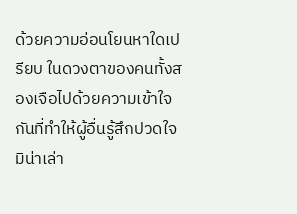ด้วยความอ่อนโยนหาใดเปรียบ ในดวงตาของคนทั้งสองเจือไปด้วยความเข้าใจกันที่ทำให้ผู้อื่นรู้สึกปวดใจ มิน่าเล่า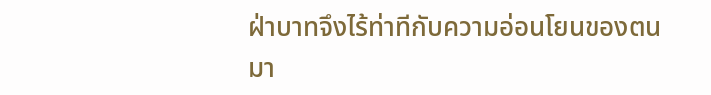ฝ่าบาทจึงไร้ท่าทีกับความอ่อนโยนของตนมา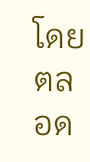โดยตลอด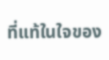ที่แท้ในใจของ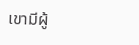เขามีผู้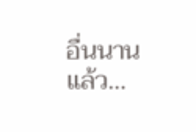อื่นนานแล้ว…